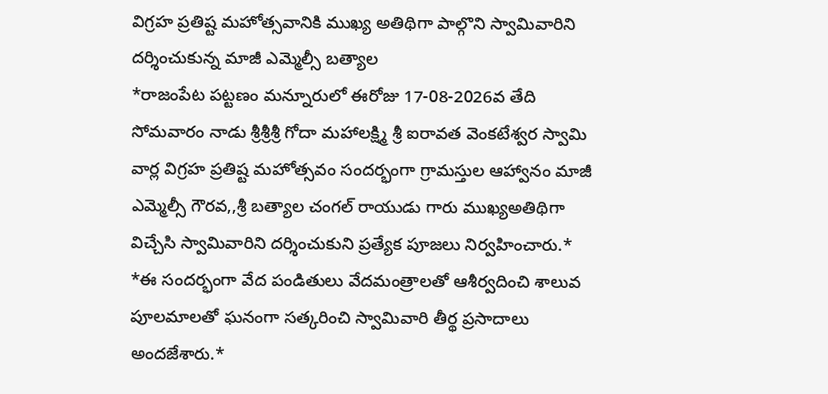విగ్రహ ప్రతిష్ట మహోత్సవానికి ముఖ్య అతిథిగా పాల్గొని స్వామివారిని దర్శించుకున్న మాజీ ఎమ్మెల్సీ బత్యాల
*రాజంపేట పట్టణం మన్నూరులో ఈరోజు 17-08-2026వ తేది సోమవారం నాడు శ్రీశ్రీశ్రీ గోదా మహాలక్ష్మి శ్రీ ఐరావత వెంకటేశ్వర స్వామి వార్ల విగ్రహ ప్రతిష్ట మహోత్సవం సందర్భంగా గ్రామస్తుల ఆహ్వానం మాజీ ఎమ్మెల్సీ గౌరవ,,శ్రీ బత్యాల చంగల్ రాయుడు గారు ముఖ్యఅతిథిగా విచ్చేసి స్వామివారిని దర్శించుకుని ప్రత్యేక పూజలు నిర్వహించారు.*
*ఈ సందర్భంగా వేద పండితులు వేదమంత్రాలతో ఆశీర్వదించి శాలువ పూలమాలతో ఘనంగా సత్కరించి స్వామివారి తీర్థ ప్రసాదాలు అందజేశారు.*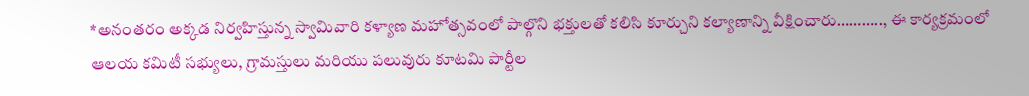*అనంతరం అక్కడ నిర్వహిస్తున్న స్వామివారి కళ్యాణ మహోత్సవంలో పాల్గొని భక్తులతో కలిసి కూర్చుని కల్యాణాన్ని వీక్షించారు……….., ఈ కార్యక్రమంలో ఆలయ కమిటీ సభ్యులు, గ్రామస్తులు మరియు పలువురు కూటమి పార్టీల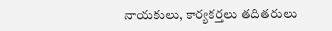నాయకులు, కార్యకర్తలు తదితరులు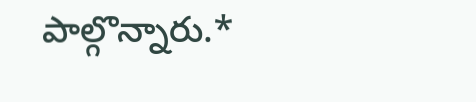పాల్గొన్నారు.*